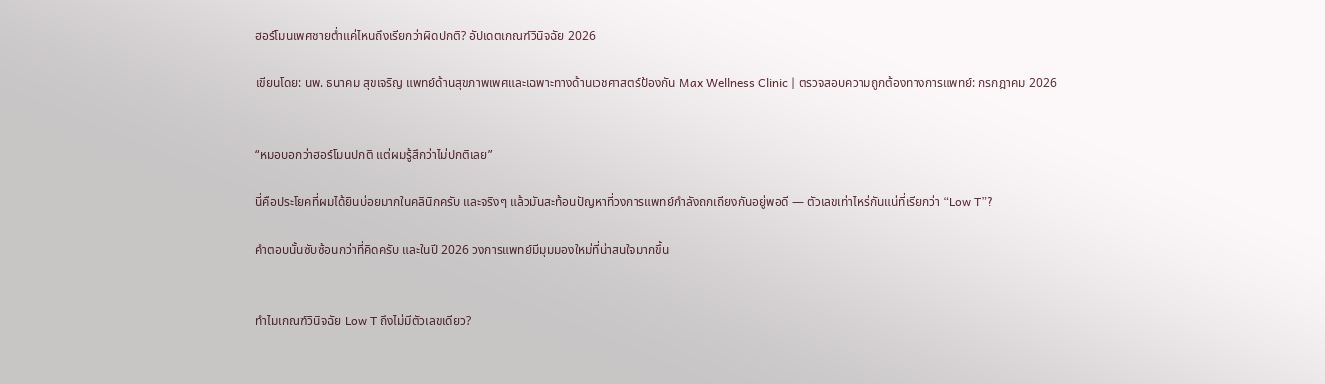ฮอร์โมนเพศชายต่ำแค่ไหนถึงเรียกว่าผิดปกติ? อัปเดตเกณฑ์วินิจฉัย 2026

เขียนโดย: นพ. ธนาคม สุขเจริญ แพทย์ด้านสุขภาพเพศและเฉพาะทางด้านเวชศาสตร์ป้องกัน Max Wellness Clinic | ตรวจสอบความถูกต้องทางการแพทย์: กรกฎาคม 2026


“หมอบอกว่าฮอร์โมนปกติ แต่ผมรู้สึกว่าไม่ปกติเลย”

นี่คือประโยคที่ผมได้ยินบ่อยมากในคลินิกครับ และจริงๆ แล้วมันสะท้อนปัญหาที่วงการแพทย์กำลังถกเถียงกันอยู่พอดี — ตัวเลขเท่าไหร่กันแน่ที่เรียกว่า “Low T”?

คำตอบนั้นซับซ้อนกว่าที่คิดครับ และในปี 2026 วงการแพทย์มีมุมมองใหม่ที่น่าสนใจมากขึ้น


ทำไมเกณฑ์วินิจฉัย Low T ถึงไม่มีตัวเลขเดียว?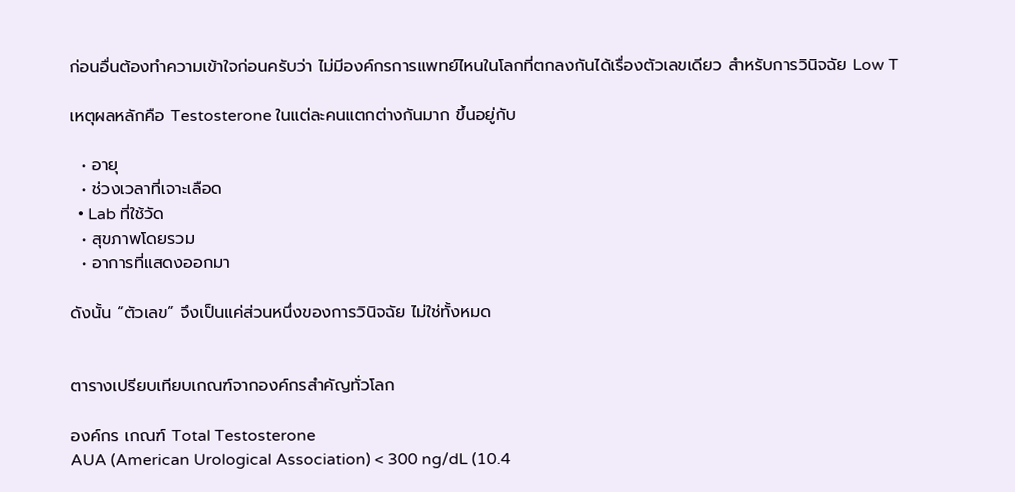ก่อนอื่นต้องทำความเข้าใจก่อนครับว่า ไม่มีองค์กรการแพทย์ไหนในโลกที่ตกลงกันได้เรื่องตัวเลขเดียว สำหรับการวินิจฉัย Low T

เหตุผลหลักคือ Testosterone ในแต่ละคนแตกต่างกันมาก ขึ้นอยู่กับ

  • อายุ
  • ช่วงเวลาที่เจาะเลือด
  • Lab ที่ใช้วัด
  • สุขภาพโดยรวม
  • อาการที่แสดงออกมา

ดังนั้น “ตัวเลข” จึงเป็นแค่ส่วนหนึ่งของการวินิจฉัย ไม่ใช่ทั้งหมด


ตารางเปรียบเทียบเกณฑ์จากองค์กรสำคัญทั่วโลก

องค์กร เกณฑ์ Total Testosterone
AUA (American Urological Association) < 300 ng/dL (10.4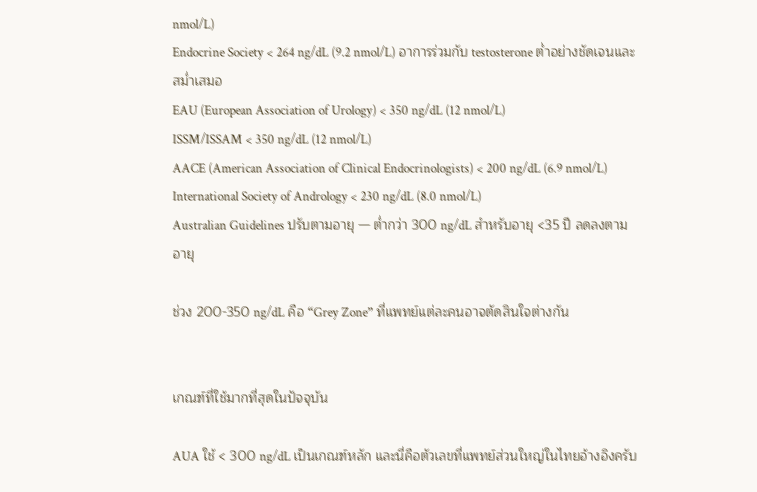nmol/L)
Endocrine Society < 264 ng/dL (9.2 nmol/L) อาการร่วมกับ testosterone ต่ำอย่างชัดเจนและสม่ำเสมอ
EAU (European Association of Urology) < 350 ng/dL (12 nmol/L)
ISSM/ISSAM < 350 ng/dL (12 nmol/L)
AACE (American Association of Clinical Endocrinologists) < 200 ng/dL (6.9 nmol/L)
International Society of Andrology < 230 ng/dL (8.0 nmol/L)
Australian Guidelines ปรับตามอายุ — ต่ำกว่า 300 ng/dL สำหรับอายุ <35 ปี ลดลงตามอายุ

ช่วง 200-350 ng/dL คือ “Grey Zone” ที่แพทย์แต่ละคนอาจตัดสินใจต่างกัน


เกณฑ์ที่ใช้มากที่สุดในปัจจุบัน

AUA ใช้ < 300 ng/dL เป็นเกณฑ์หลัก และนี่คือตัวเลขที่แพทย์ส่วนใหญ่ในไทยอ้างอิงครับ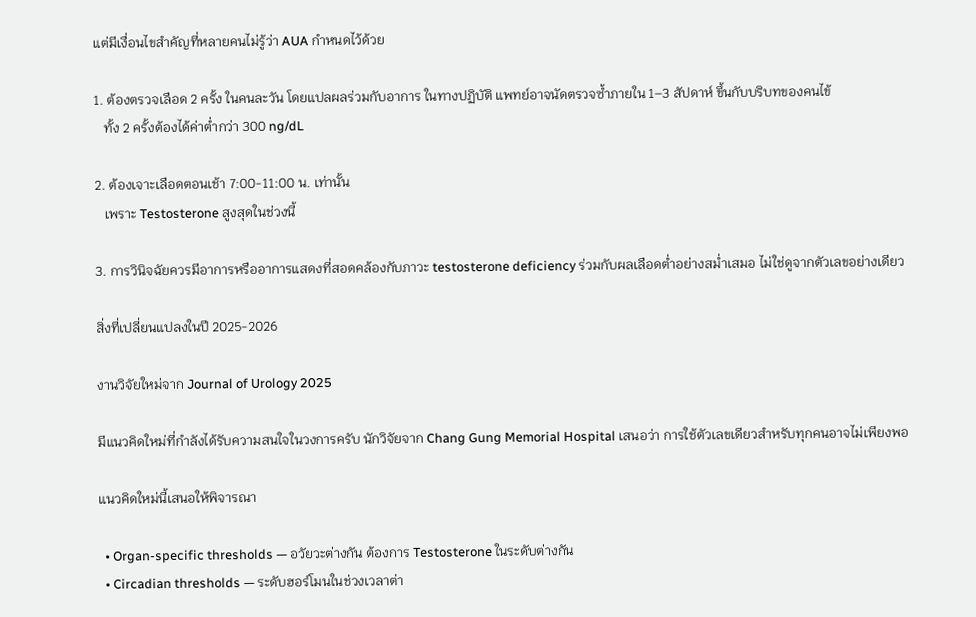แต่มีเงื่อนไขสำคัญที่หลายคนไม่รู้ว่า AUA กำหนดไว้ด้วย

1. ต้องตรวจเลือด 2 ครั้ง ในคนละวัน โดยแปลผลร่วมกับอาการ ในทางปฏิบัติ แพทย์อาจนัดตรวจซ้ำภายใน 1–3 สัปดาห์ ขึ้นกับบริบทของคนไข้
   ทั้ง 2 ครั้งต้องได้ค่าต่ำกว่า 300 ng/dL

2. ต้องเจาะเลือดตอนเช้า 7:00-11:00 น. เท่านั้น
   เพราะ Testosterone สูงสุดในช่วงนี้

3. การวินิจฉัยควรมีอาการหรืออาการแสดงที่สอดคล้องกับภาวะ testosterone deficiency ร่วมกับผลเลือดต่ำอย่างสม่ำเสมอ ไม่ใช่ดูจากตัวเลขอย่างเดียว

สิ่งที่เปลี่ยนแปลงในปี 2025-2026

งานวิจัยใหม่จาก Journal of Urology 2025

มีแนวคิดใหม่ที่กำลังได้รับความสนใจในวงการครับ นักวิจัยจาก Chang Gung Memorial Hospital เสนอว่า การใช้ตัวเลขเดียวสำหรับทุกคนอาจไม่เพียงพอ

แนวคิดใหม่นี้เสนอให้พิจารณา

  • Organ-specific thresholds — อวัยวะต่างกัน ต้องการ Testosterone ในระดับต่างกัน
  • Circadian thresholds — ระดับฮอร์โมนในช่วงเวลาต่า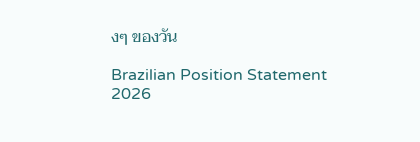งๆ ของวัน

Brazilian Position Statement 2026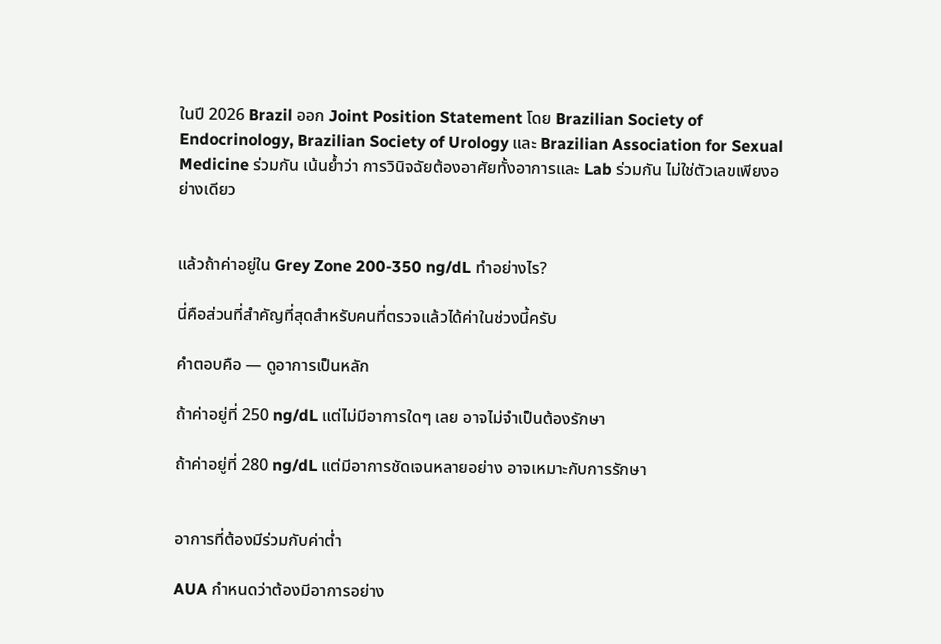ในปี 2026 Brazil ออก Joint Position Statement โดย Brazilian Society of Endocrinology, Brazilian Society of Urology และ Brazilian Association for Sexual Medicine ร่วมกัน เน้นย้ำว่า การวินิจฉัยต้องอาศัยทั้งอาการและ Lab ร่วมกัน ไม่ใช่ตัวเลขเพียงอย่างเดียว


แล้วถ้าค่าอยู่ใน Grey Zone 200-350 ng/dL ทำอย่างไร?

นี่คือส่วนที่สำคัญที่สุดสำหรับคนที่ตรวจแล้วได้ค่าในช่วงนี้ครับ

คำตอบคือ — ดูอาการเป็นหลัก

ถ้าค่าอยู่ที่ 250 ng/dL แต่ไม่มีอาการใดๆ เลย อาจไม่จำเป็นต้องรักษา

ถ้าค่าอยู่ที่ 280 ng/dL แต่มีอาการชัดเจนหลายอย่าง อาจเหมาะกับการรักษา


อาการที่ต้องมีร่วมกับค่าต่ำ

AUA กำหนดว่าต้องมีอาการอย่าง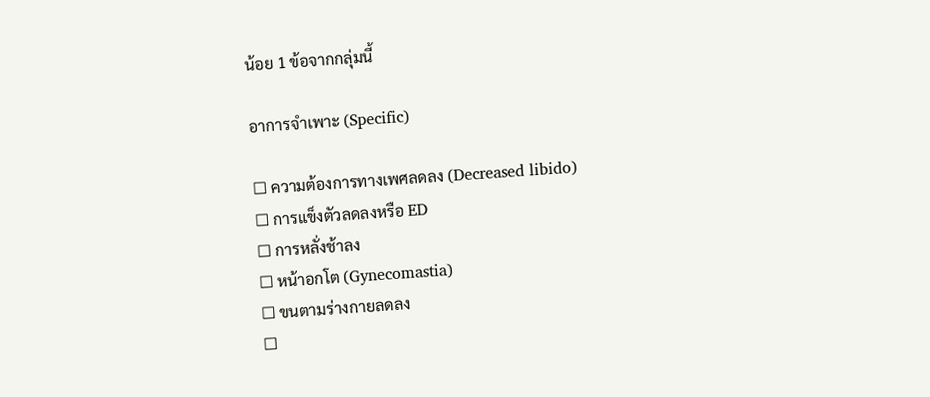น้อย 1 ข้อจากกลุ่มนี้

อาการจำเพาะ (Specific)

☐ ความต้องการทางเพศลดลง (Decreased libido)
☐ การแข็งตัวลดลงหรือ ED
☐ การหลั่งช้าลง
☐ หน้าอกโต (Gynecomastia)
☐ ขนตามร่างกายลดลง
☐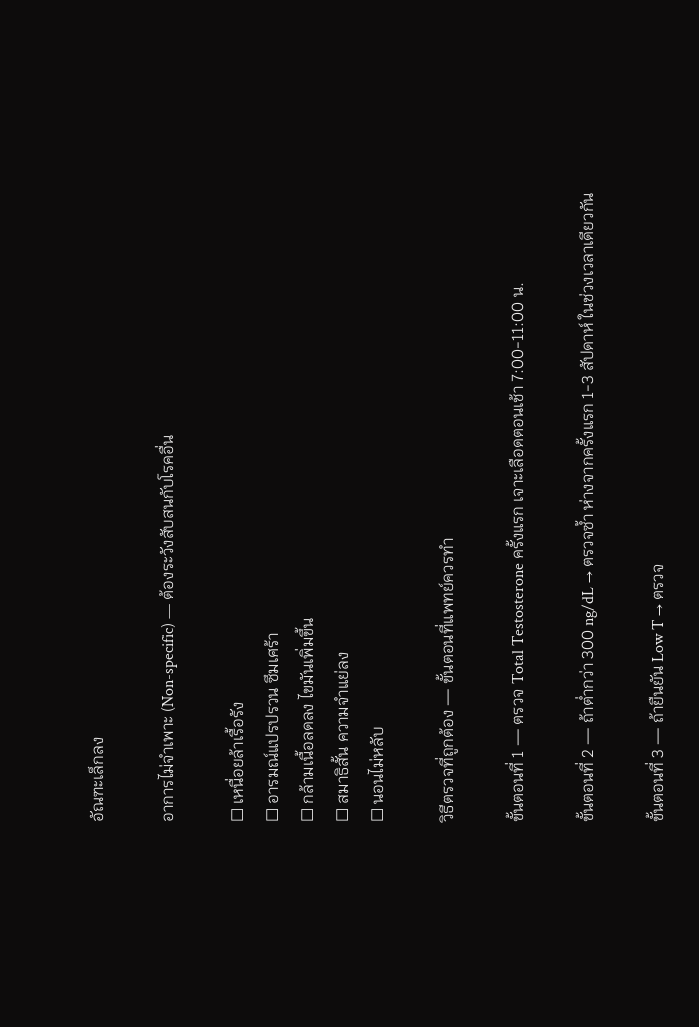อัณฑะเล็กลง

อาการไม่จำเพาะ (Non-specific) — ต้องระวังสับสนกับโรคอื่น

☐ เหนื่อยล้าเรื้อรัง
☐ อารมณ์แปรปรวน ซึมเศร้า
☐ กล้ามเนื้อลดลง ไขมันเพิ่มขึ้น
☐ สมาธิสั้น ความจำแย่ลง
☐ นอนไม่หลับ

วิธีตรวจที่ถูกต้อง — ขั้นตอนที่แพทย์ควรทำ

ขั้นตอนที่ 1 — ตรวจ Total Testosterone ครั้งแรก เจาะเลือดตอนเช้า 7:00-11:00 น.

ขั้นตอนที่ 2 — ถ้าต่ำกว่า 300 ng/dL → ตรวจซ้ำ ห่างจากครั้งแรก 1-3 สัปดาห์ ในช่วงเวลาเดียวกัน

ขั้นตอนที่ 3 — ถ้ายืนยัน Low T → ตรวจ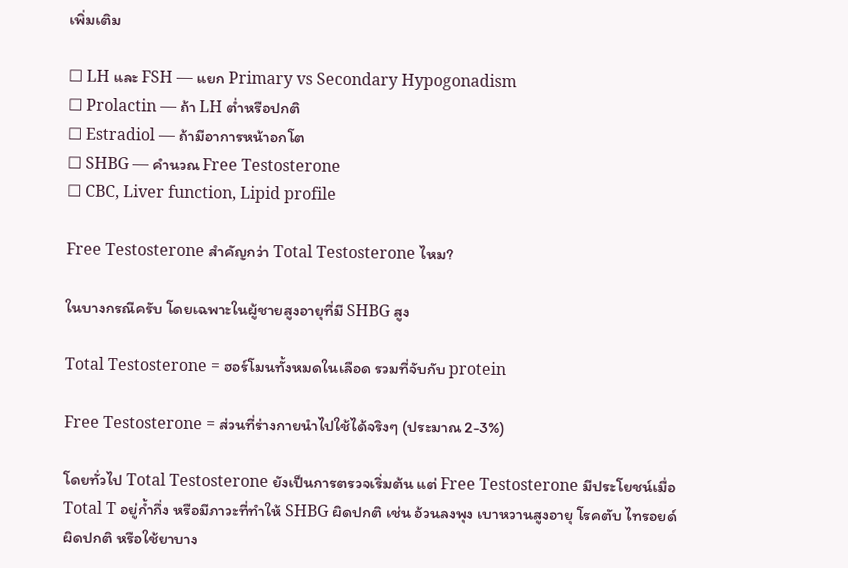เพิ่มเติม

☐ LH และ FSH — แยก Primary vs Secondary Hypogonadism
☐ Prolactin — ถ้า LH ต่ำหรือปกติ
☐ Estradiol — ถ้ามีอาการหน้าอกโต
☐ SHBG — คำนวณ Free Testosterone
☐ CBC, Liver function, Lipid profile

Free Testosterone สำคัญกว่า Total Testosterone ไหม?

ในบางกรณีครับ โดยเฉพาะในผู้ชายสูงอายุที่มี SHBG สูง

Total Testosterone = ฮอร์โมนทั้งหมดในเลือด รวมที่จับกับ protein

Free Testosterone = ส่วนที่ร่างกายนำไปใช้ได้จริงๆ (ประมาณ 2-3%)

โดยทั่วไป Total Testosterone ยังเป็นการตรวจเริ่มต้น แต่ Free Testosterone มีประโยชน์เมื่อ Total T อยู่ก้ำกึ่ง หรือมีภาวะที่ทำให้ SHBG ผิดปกติ เช่น อ้วนลงพุง เบาหวานสูงอายุ โรคตับ ไทรอยด์ผิดปกติ หรือใช้ยาบาง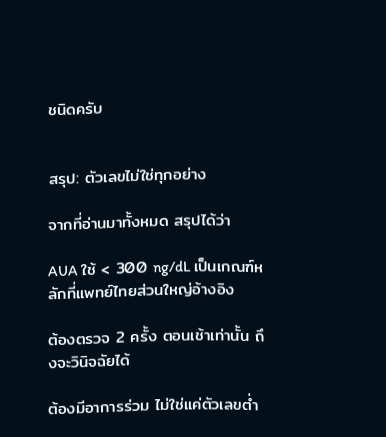ชนิดครับ


สรุป: ตัวเลขไม่ใช่ทุกอย่าง

จากที่อ่านมาทั้งหมด สรุปได้ว่า

AUA ใช้ < 300 ng/dL เป็นเกณฑ์หลักที่แพทย์ไทยส่วนใหญ่อ้างอิง

ต้องตรวจ 2 ครั้ง ตอนเช้าเท่านั้น ถึงจะวินิจฉัยได้

ต้องมีอาการร่วม ไม่ใช่แค่ตัวเลขต่ำ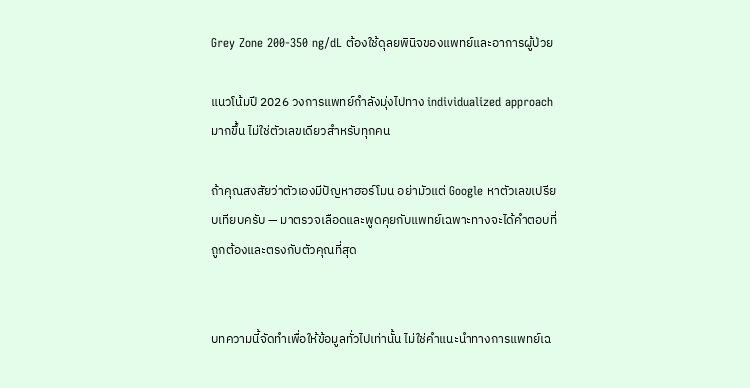Grey Zone 200-350 ng/dL ต้องใช้ดุลยพินิจของแพทย์และอาการผู้ป่วย

แนวโน้มปี 2026 วงการแพทย์กำลังมุ่งไปทาง individualized approach มากขึ้น ไม่ใช่ตัวเลขเดียวสำหรับทุกคน

ถ้าคุณสงสัยว่าตัวเองมีปัญหาฮอร์โมน อย่ามัวแต่ Google หาตัวเลขเปรียบเทียบครับ — มาตรวจเลือดและพูดคุยกับแพทย์เฉพาะทางจะได้คำตอบที่ถูกต้องและตรงกับตัวคุณที่สุด


บทความนี้จัดทำเพื่อให้ข้อมูลทั่วไปเท่านั้น ไม่ใช่คำแนะนำทางการแพทย์เฉ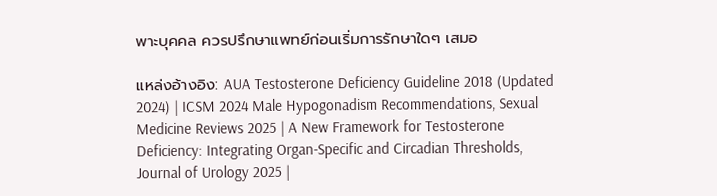พาะบุคคล ควรปรึกษาแพทย์ก่อนเริ่มการรักษาใดๆ เสมอ

แหล่งอ้างอิง: AUA Testosterone Deficiency Guideline 2018 (Updated 2024) | ICSM 2024 Male Hypogonadism Recommendations, Sexual Medicine Reviews 2025 | A New Framework for Testosterone Deficiency: Integrating Organ-Specific and Circadian Thresholds, Journal of Urology 2025 |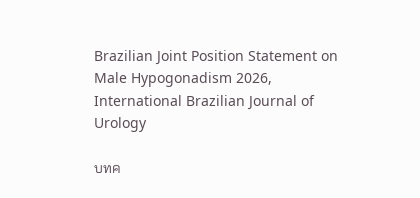Brazilian Joint Position Statement on Male Hypogonadism 2026, International Brazilian Journal of Urology

บทค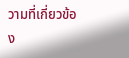วามที่เกี่ยวข้อง